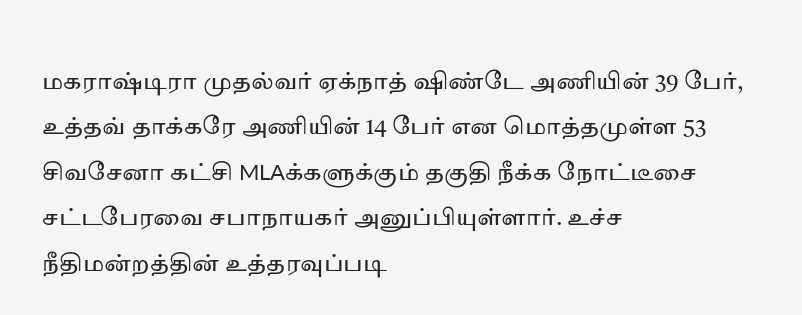மகராஷ்டிரா முதல்வர் ஏக்நாத் ஷிண்டே அணியின் 39 பேர், உத்தவ் தாக்கரே அணியின் 14 பேர் என மொத்தமுள்ள 53 சிவசேனா கட்சி MLAக்களுக்கும் தகுதி நீக்க நோட்டீசை சட்டபேரவை சபாநாயகர் அனுப்பியுள்ளார். உச்ச நீதிமன்றத்தின் உத்தரவுப்படி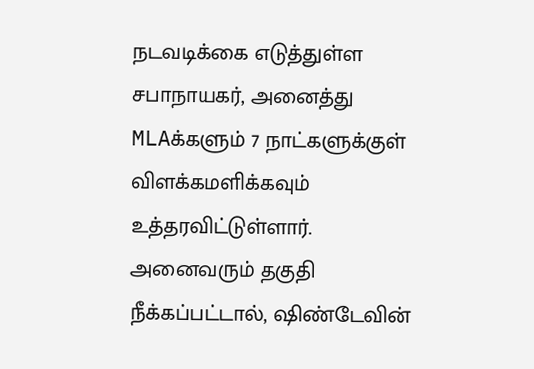நடவடிக்கை எடுத்துள்ள சபாநாயகர், அனைத்து MLAக்களும் 7 நாட்களுக்குள் விளக்கமளிக்கவும் உத்தரவிட்டுள்ளார். அனைவரும் தகுதி நீக்கப்பட்டால், ஷிண்டேவின்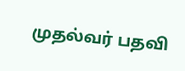முதல்வர் பதவி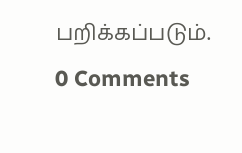பறிக்கப்படும்.
0 Comments